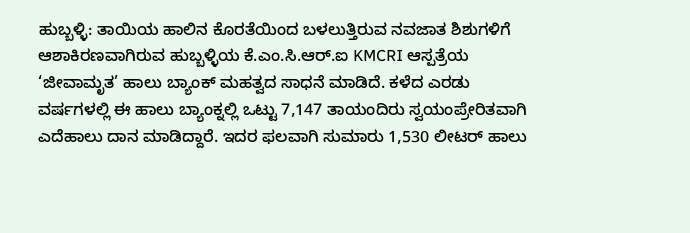ಹುಬ್ಬಳ್ಳಿ: ತಾಯಿಯ ಹಾಲಿನ ಕೊರತೆಯಿಂದ ಬಳಲುತ್ತಿರುವ ನವಜಾತ ಶಿಶುಗಳಿಗೆ ಆಶಾಕಿರಣವಾಗಿರುವ ಹುಬ್ಬಳ್ಳಿಯ ಕೆ.ಎಂ.ಸಿ.ಆರ್.ಐ KMCRI ಆಸ್ಪತ್ರೆಯ ‘ಜೀವಾಮೃತ’ ಹಾಲು ಬ್ಯಾಂಕ್ ಮಹತ್ವದ ಸಾಧನೆ ಮಾಡಿದೆ. ಕಳೆದ ಎರಡು ವರ್ಷಗಳಲ್ಲಿ ಈ ಹಾಲು ಬ್ಯಾಂಕ್ನಲ್ಲಿ ಒಟ್ಟು 7,147 ತಾಯಂದಿರು ಸ್ವಯಂಪ್ರೇರಿತವಾಗಿ ಎದೆಹಾಲು ದಾನ ಮಾಡಿದ್ದಾರೆ. ಇದರ ಫಲವಾಗಿ ಸುಮಾರು 1,530 ಲೀಟರ್ ಹಾಲು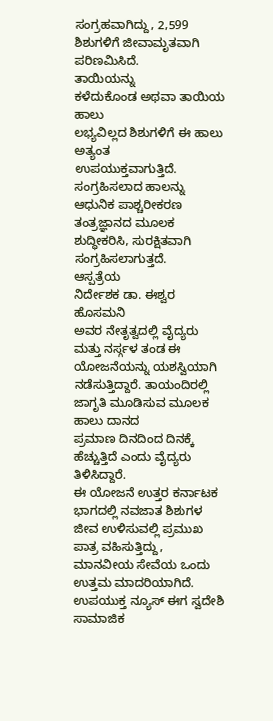ಸಂಗ್ರಹವಾಗಿದ್ದು, 2,599 ಶಿಶುಗಳಿಗೆ ಜೀವಾಮೃತವಾಗಿ ಪರಿಣಮಿಸಿದೆ.
ತಾಯಿಯನ್ನು
ಕಳೆದುಕೊಂಡ ಅಥವಾ ತಾಯಿಯ ಹಾಲು
ಲಭ್ಯವಿಲ್ಲದ ಶಿಶುಗಳಿಗೆ ಈ ಹಾಲು ಅತ್ಯಂತ
ಉಪಯುಕ್ತವಾಗುತ್ತಿದೆ. ಸಂಗ್ರಹಿಸಲಾದ ಹಾಲನ್ನು ಆಧುನಿಕ ಪಾಶ್ಚರೀಕರಣ ತಂತ್ರಜ್ಞಾನದ ಮೂಲಕ ಶುದ್ಧೀಕರಿಸಿ, ಸುರಕ್ಷಿತವಾಗಿ
ಸಂಗ್ರಹಿಸಲಾಗುತ್ತದೆ.
ಆಸ್ಪತ್ರೆಯ
ನಿರ್ದೇಶಕ ಡಾ. ಈಶ್ವರ ಹೊಸಮನಿ
ಅವರ ನೇತೃತ್ವದಲ್ಲಿ ವೈದ್ಯರು ಮತ್ತು ನರ್ಸ್ಗಳ ತಂಡ ಈ
ಯೋಜನೆಯನ್ನು ಯಶಸ್ವಿಯಾಗಿ ನಡೆಸುತ್ತಿದ್ದಾರೆ. ತಾಯಂದಿರಲ್ಲಿ ಜಾಗೃತಿ ಮೂಡಿಸುವ ಮೂಲಕ ಹಾಲು ದಾನದ
ಪ್ರಮಾಣ ದಿನದಿಂದ ದಿನಕ್ಕೆ ಹೆಚ್ಚುತ್ತಿದೆ ಎಂದು ವೈದ್ಯರು ತಿಳಿಸಿದ್ದಾರೆ.
ಈ ಯೋಜನೆ ಉತ್ತರ ಕರ್ನಾಟಕ ಭಾಗದಲ್ಲಿ ನವಜಾತ ಶಿಶುಗಳ ಜೀವ ಉಳಿಸುವಲ್ಲಿ ಪ್ರಮುಖ
ಪಾತ್ರ ವಹಿಸುತ್ತಿದ್ದು, ಮಾನವೀಯ ಸೇವೆಯ ಒಂದು ಉತ್ತಮ ಮಾದರಿಯಾಗಿದೆ.
ಉಪಯುಕ್ತ ನ್ಯೂಸ್ ಈಗ ಸ್ವದೇಶಿ ಸಾಮಾಜಿಕ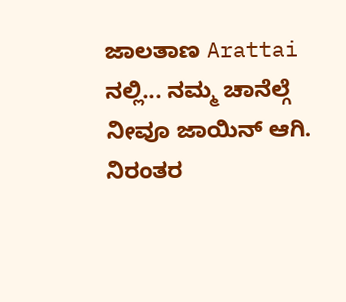ಜಾಲತಾಣ Arattai ನಲ್ಲಿ... ನಮ್ಮ ಚಾನೆಲ್ಗೆ ನೀವೂ ಜಾಯಿನ್ ಆಗಿ.
ನಿರಂತರ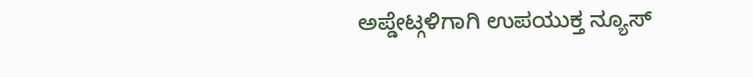ಅಪ್ಡೇಟ್ಗಳಿಗಾಗಿ ಉಪಯುಕ್ತ ನ್ಯೂಸ್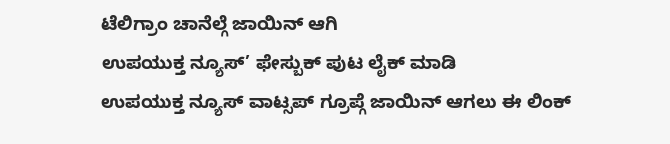ಟೆಲಿಗ್ರಾಂ ಚಾನೆಲ್ಗೆ ಜಾಯಿನ್ ಆಗಿ
ಉಪಯುಕ್ತ ನ್ಯೂಸ್’ ಫೇಸ್ಬುಕ್ ಪುಟ ಲೈಕ್ ಮಾಡಿ
ಉಪಯುಕ್ತ ನ್ಯೂಸ್ ವಾಟ್ಸಪ್ ಗ್ರೂಪ್ಗೆ ಜಾಯಿನ್ ಆಗಲು ಈ ಲಿಂಕ್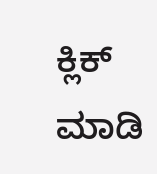ಕ್ಲಿಕ್ ಮಾಡಿ